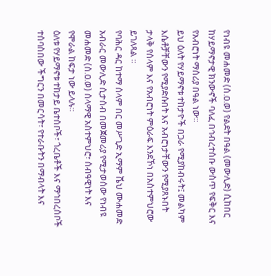የነብዩ መሐመድ (ሰ.ዐ.ወ) የልደት በዓል (መውሊድ) ሲከበር ከሃይማኖታዊ ክንውኖች ባለፈ በኅብረተሰቡ ውስጥ የፍቅር እና የአብሮነት ማሰሪያ በዓል ነው።
ይህ ዕለት የሃይማኖቱ ተከታዮች በጋራ የሚያከብሩት፤ መልካም እሴቶቻቸውን የሚያድሱበት እና አብሮነታቸውን የሚያጸኑበት ታላቅ የሰላም እና የአብሮነት ምዕራፍ እንደኾነ በአስተምህሮው ይገለጻል ።
የባሕር ዳር ከተማ ሰላም በር መሥጊድ ኢማም ሼህ ሙሐመድ አብራር መውሊድ ሲታሰብ በመጀመሪያ የሚታወሰው የነብዩ መሐመድ (ሰ.ዐ.ወ) ሰላማዊ አስተምህሮ፣ ሰብዓዊነት እና የሞራል ከፍታ ነው ይላሉ።
ዕለቱ የሃይማኖቱ ተከታይ ቤተሰቦች፣ ጎረቤቶች እና ማኅበረሰቦች ተሰባስበው ችግርን በመርሳት፣ የተራቡትን በማብላት እና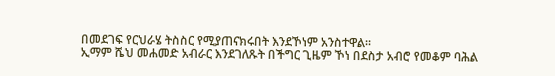በመደገፍ የርህራሄ ትስስር የሚያጠናክሩበት እንደኾነም አንስተዋል።
ኢማም ሼህ መሐመድ አብራር እንደገለጹት በችግር ጊዜም ኾነ በደስታ አብሮ የመቆም ባሕል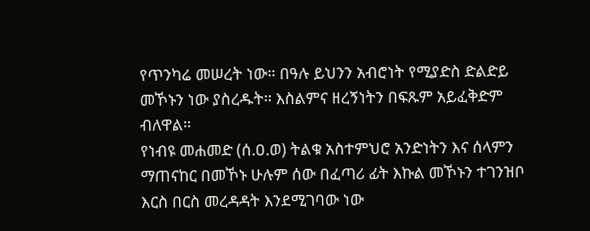የጥንካሬ መሠረት ነው። በዓሉ ይህንን አብሮነት የሚያድስ ድልድይ መኾኑን ነው ያስረዱት። እስልምና ዘረኝነትን በፍጹም አይፈቅድም ብለዋል።
የነብዩ መሐመድ (ሰ.ዐ.ወ) ትልቁ አስተምህሮ አንድነትን እና ሰላምን ማጠናከር በመኾኑ ሁሉም ሰው በፈጣሪ ፊት እኩል መኾኑን ተገንዝቦ እርስ በርስ መረዳዳት እንደሚገባው ነው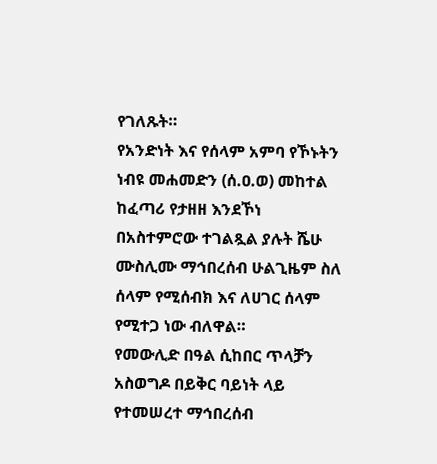የገለጹት።
የአንድነት እና የሰላም አምባ የኾኑትን ነብዩ መሐመድን (ሰ.ዐ.ወ) መከተል ከፈጣሪ የታዘዘ እንደኾነ በአስተምሮው ተገልጿል ያሉት ሼሁ ሙስሊሙ ማኅበረሰብ ሁልጊዜም ስለ ሰላም የሚሰብክ እና ለሀገር ሰላም የሚተጋ ነው ብለዋል።
የመውሊድ በዓል ሲከበር ጥላቻን አስወግዶ በይቅር ባይነት ላይ የተመሠረተ ማኅበረሰብ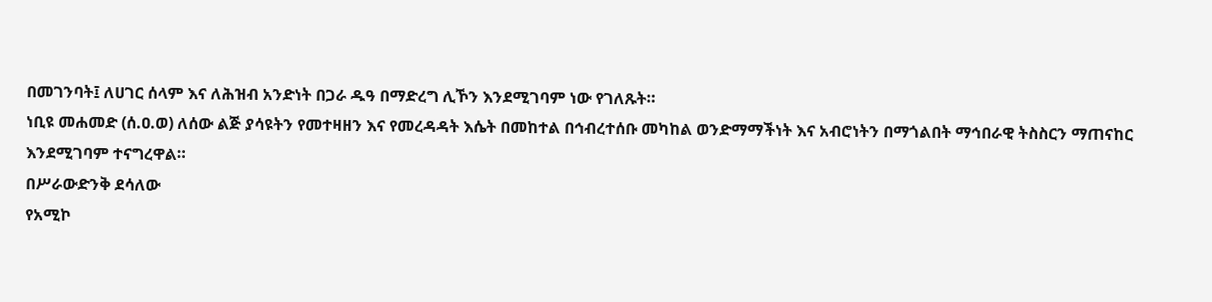በመገንባት፤ ለሀገር ሰላም እና ለሕዝብ አንድነት በጋራ ዱዓ በማድረግ ሊኾን እንደሚገባም ነው የገለጹት።
ነቢዩ መሐመድ (ሰ.ዐ.ወ) ለሰው ልጅ ያሳዩትን የመተዛዘን እና የመረዳዳት እሴት በመከተል በኅብረተሰቡ መካከል ወንድማማችነት እና አብሮነትን በማጎልበት ማኅበራዊ ትስስርን ማጠናከር እንደሚገባም ተናግረዋል።
በሥራውድንቅ ደሳለው
የአሚኮ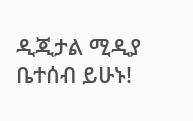ዲጂታል ሚዲያ ቤተሰብ ይሁኑ!